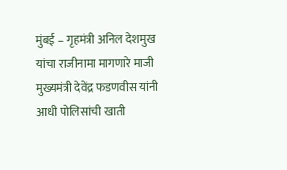मुंबई – गृहमंत्री अनिल देशमुख यांचा राजीनामा मागणारे माजी मुख्यमंत्री देवेंद्र फडणवीस यांनी आधी पोलिसांची खाती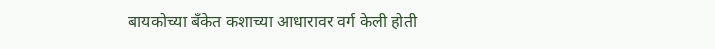बायकोच्या बँकेत कशाच्या आधारावर वर्ग केली होती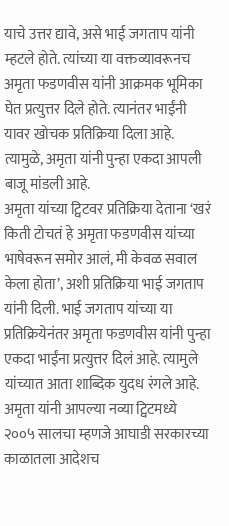याचे उत्तर द्यावे, असे भाई जगताप यांनी म्हटले होते. त्यांच्या या वक्तव्यावरूनच अमृता फडणवीस यांनी आक्रमक भूमिका घेत प्रत्युत्तर दिले होते. त्यानंतर भाईंनी यावर खोचक प्रतिक्रिया दिला आहे. त्यामुळे, अमृता यांनी पुन्हा एकदा आपली बाजू मांडली आहे.
अमृता यांच्या ट्विटवर प्रतिक्रिया देताना ‘खरं किती टोचतं हे अमृता फडणवीस यांच्या भाषेवरून समोर आलं, मी केवळ सवाल केला होता’, अशी प्रतिक्रिया भाई जगताप यांनी दिली. भाई जगताप यांच्या या प्रतिक्रियेनंतर अमृता फडणवीस यांनी पुन्हा एकदा भाईंना प्रत्युत्तर दिलं आहे. त्यामुले यांच्यात आता शाब्दिक युदध रंगले आहे. अमृता यांनी आपल्या नव्या ट्विटमध्ये २००५ सालचा म्हणजे आघाडी सरकारच्या काळातला आदेशच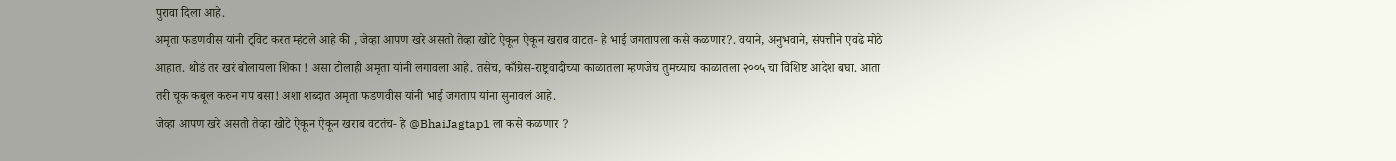पुरावा दिला आहे.
अमृता फडणवीस यांनी ट्विट करत म्हंटले आहे की , जेव्हा आपण खरे असतो तेव्हा खोटे ऐकून ऐकून खराब वाटत- हे भाई जगतापला कसे कळणार?. वयाने, अनुभवाने, संपत्तीने एवढे मोठे आहात. थोडं तर खरं बोलायला शिका ! असा टोलाही अमृता यांनी लगावला आहे. तसेच, काँग्रेस-राष्ट्रवादीच्या काळातला म्हणजेच तुमच्याच काळातला २००५ चा विशिष्ट आदेश बघा. आता तरी चूक कबूल करुन गप बसा! अशा शब्दात अमृता फडणवीस यांनी भाई जगताप यांना सुनावलं आहे.
जेव्हा आपण खरे असतो तेव्हा खोटे ऐकून ऐकून खराब वटतंच- हे @BhaiJagtap1 ला कसे कळणार ?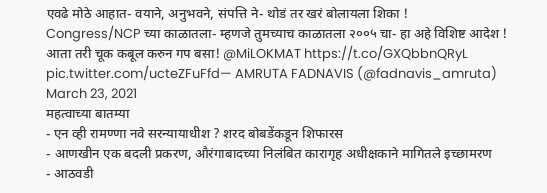एवढे मोठे आहात- वयाने, अनुभवने, संपत्ति ने- थोडं तर खरं बोलायला शिका !
Congress/NCP च्या काळातला- म्हणजे तुमच्याच काळातला २००५ चा- हा अहे विशिष्ट आदेश !
आता तरी चूक कबूल करुन गप बसा! @MiLOKMAT https://t.co/GXQbbnQRyL pic.twitter.com/ucteZFuFfd— AMRUTA FADNAVIS (@fadnavis_amruta) March 23, 2021
महत्वाच्या बातम्या
- एन व्ही रामण्णा नवे सरन्यायाधीश ? शरद बोबडेंकडून शिफारस
- आणखीन एक बदली प्रकरण, औरंगाबादच्या निलंबित कारागृह अधीक्षकाने मागितले इच्छामरण
- आठवडी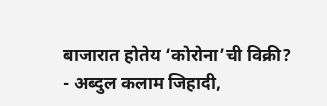बाजारात होतेय ‘कोरोना’ची विक्री?
- अब्दुल कलाम जिहादी,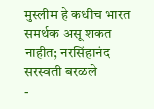मुस्लीम हे कधीच भारत समर्थक असू शकत नाहीत; नरसिंहानंद सरस्वती बरळले
-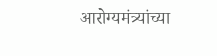आरोग्यमंत्र्यांच्या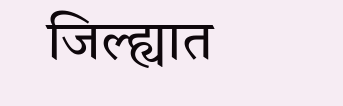जिल्ह्यात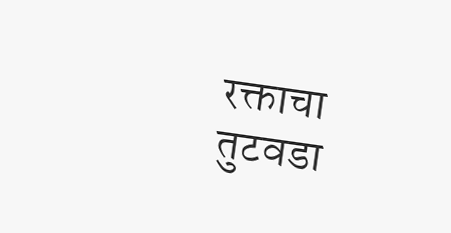रक्ताचा तुटवडा